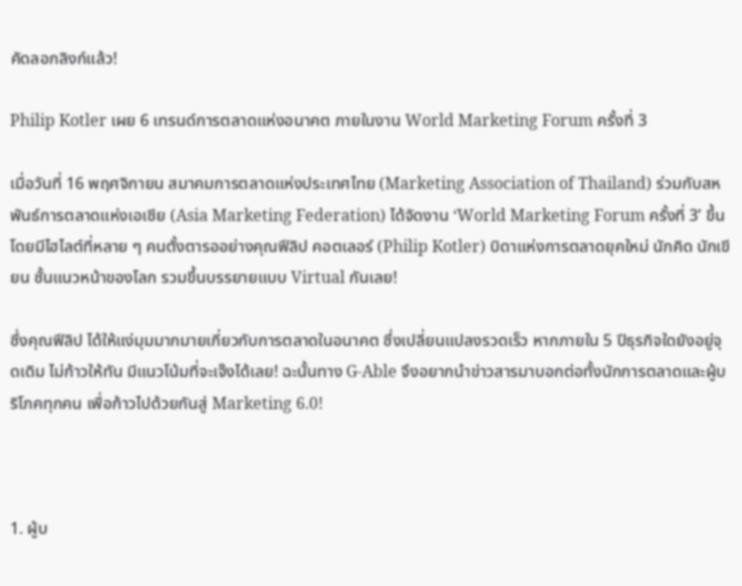คัดลอกลิงก์แล้ว!

Philip Kotler เผย 6 เทรนด์การตลาดแห่งอนาคต ภายในงาน World Marketing Forum ครั้งที่ 3

เมื่อวันที่ 16 พฤศจิกายน สมาคมการตลาดแห่งประเทศไทย (Marketing Association of Thailand) ร่วมกับสหพันธ์การตลาดแห่งเอเชีย (Asia Marketing Federation) ได้จัดงาน ‘World Marketing Forum ครั้งที่ 3’ ขึ้น โดยมีไฮไลต์ที่หลาย ๆ คนตั้งตารออย่างคุณฟีลิป คอตเลอร์ (Philip Kotler) บิดาแห่งการตลาดยุคใหม่ นักคิด นักเขียน ชั้นแนวหน้าของโลก รวมขึ้นบรรยายแบบ Virtual กันเลย!

ซึ่งคุณฟีลิป ได้ให้แง่มุมมากมายเกี่ยวกับการตลาดในอนาคต ซึ่งเปลี่ยนแปลงรวดเร็ว หากภายใน 5 ปีธุรกิจใดยังอยู่จุดเดิม ไม่ก้าวให้ทัน มีแนวโน้มที่จะเจ๊งได้เลย! ฉะนั้นทาง G-Able จึงอยากนำข่าวสารมาบอกต่อทั้งนักการตลาดและผู้บริโภคทุกคน เพื่อก้าวไปด้วยกันสู่ Marketing 6.0!



1. ผู้บ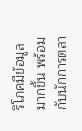ริโภคมีข้อมูลมากขึ้น พร้อมกับนักการตลา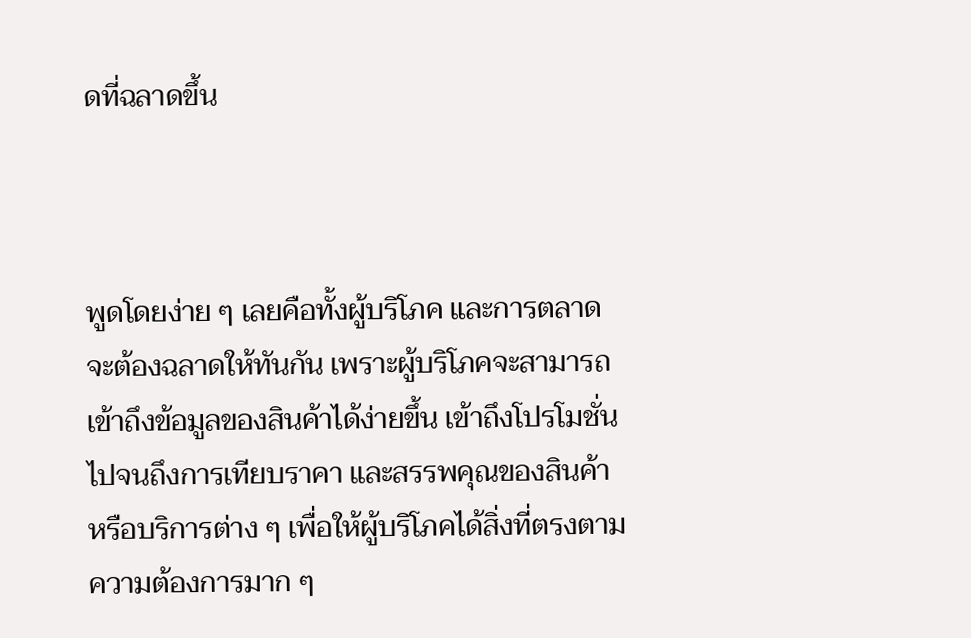ดที่ฉลาดขึ้น



พูดโดยง่าย ๆ เลยคือทั้งผู้บริโภค และการตลาด จะต้องฉลาดให้ทันกัน เพราะผู้บริโภคจะสามารถเข้าถึงข้อมูลของสินค้าได้ง่ายขึ้น เข้าถึงโปรโมชั่น ไปจนถึงการเทียบราคา และสรรพคุณของสินค้า หรือบริการต่าง ๆ เพื่อให้ผู้บริโภคได้สิ่งที่ตรงตามความต้องการมาก ๆ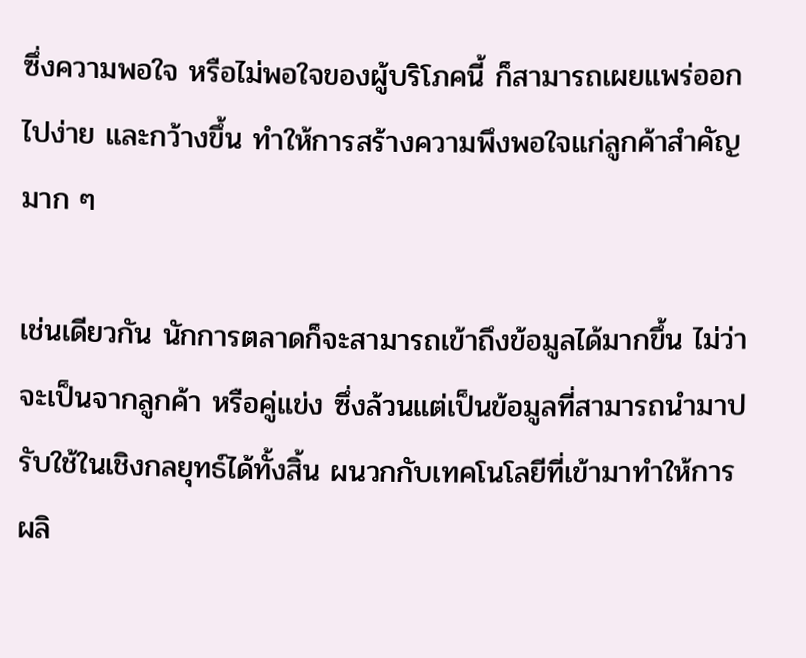ซึ่งความพอใจ หรือไม่พอใจของผู้บริโภคนี้ ก็สามารถเผยแพร่ออกไปง่าย และกว้างขึ้น ทำให้การสร้างความพึงพอใจแก่ลูกค้าสำคัญมาก ๆ

เช่นเดียวกัน นักการตลาดก็จะสามารถเข้าถึงข้อมูลได้มากขึ้น ไม่ว่าจะเป็นจากลูกค้า หรือคู่แข่ง ซึ่งล้วนแต่เป็นข้อมูลที่สามารถนำมาปรับใช้ในเชิงกลยุทธ์ได้ทั้งสิ้น ผนวกกับเทคโนโลยีที่เข้ามาทำให้การผลิ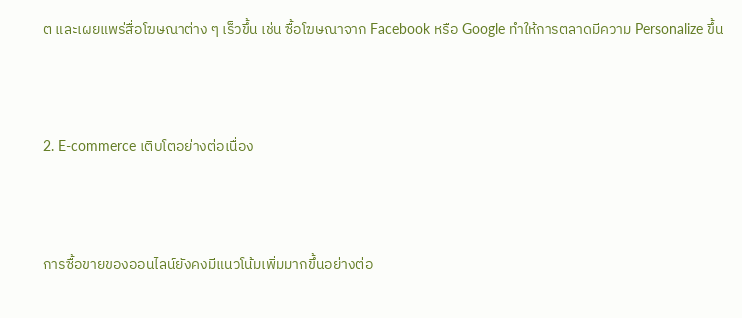ต และเผยแพร่สื่อโฆษณาต่าง ๆ เร็วขึ้น เช่น ซื้อโฆษณาจาก Facebook หรือ Google ทำให้การตลาดมีความ Personalize ขึ้น



2. E-commerce เติบโตอย่างต่อเนื่อง



การซื้อขายของออนไลน์ยังคงมีแนวโน้มเพิ่มมากขึ้นอย่างต่อ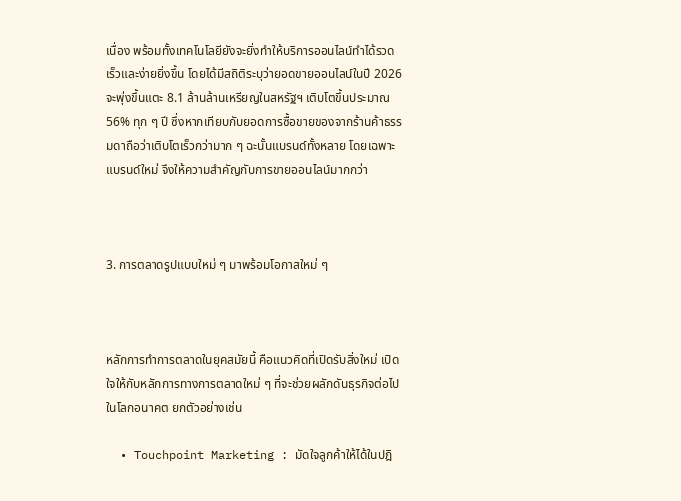เนื่อง พร้อมทั้งเทคโนโลยียังจะยิ่งทำให้บริการออนไลน์ทำได้รวดเร็วและง่ายยิ่งขึ้น โดยได้มีสถิติระบุว่ายอดขายออนไลน์ในปี 2026 จะพุ่งขึ้นแตะ 8.1 ล้านล้านเหรียญในสหรัฐฯ เติบโตขึ้นประมาณ 56% ทุก ๆ ปี ซึ่งหากเทียบกับยอดการซื้อขายของจากร้านค้าธรรมดาถือว่าเติบโตเร็วกว่ามาก ๆ ฉะนั้นแบรนด์ทั้งหลาย โดยเฉพาะแบรนด์ใหม่ จึงให้ความสำคัญกับการขายออนไลน์มากกว่า



3. การตลาดรูปแบบใหม่ ๆ มาพร้อมโอกาสใหม่ ๆ



หลักการทำการตลาดในยุคสมัยนี้ คือแนวคิดที่เปิดรับสิ่งใหม่ เปิดใจให้กับหลักการทางการตลาดใหม่ ๆ ที่จะช่วยผลักดันธุรกิจต่อไปในโลกอนาคต ยกตัวอย่างเช่น

  • Touchpoint Marketing : มัดใจลูกค้าให้ได้ในปฎิ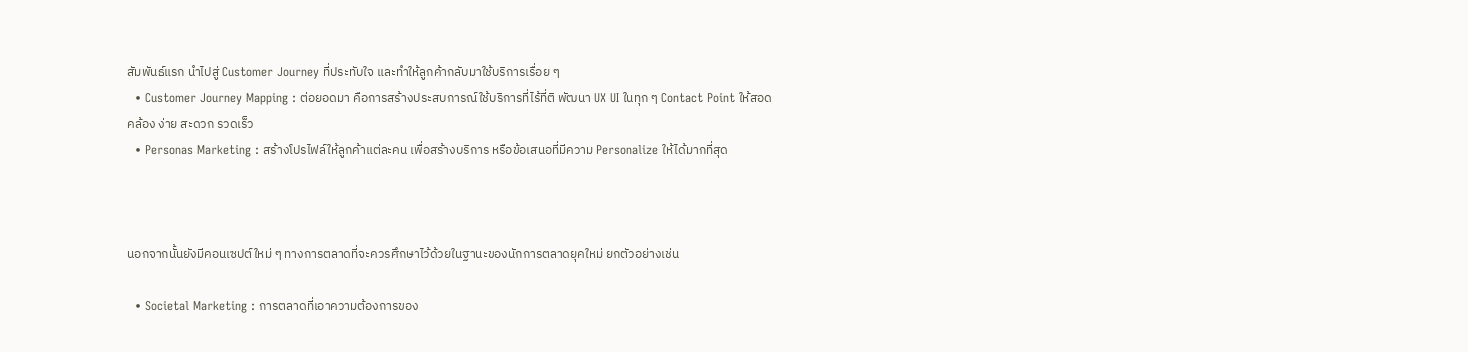สัมพันธ์แรก นำไปสู่ Customer Journey ที่ประทับใจ และทำให้ลูกค้ากลับมาใช้บริการเรื่อย ๆ
  • Customer Journey Mapping : ต่อยอดมา คือการสร้างประสบการณ์ใช้บริการที่ไร้ที่ติ พัฒนา UX UI ในทุก ๆ Contact Point ให้สอดคล้อง ง่าย สะดวก รวดเร็ว
  • Personas Marketing : สร้างโปรไฟล์ให้ลูกค้าแต่ละคน เพื่อสร้างบริการ หรือข้อเสนอที่มีความ Personalize ให้ได้มากที่สุด



นอกจากนั้นยังมีคอนเซปต์ใหม่ ๆ ทางการตลาดที่จะควรศึกษาไว้ด้วยในฐานะของนักการตลาดยุคใหม่ ยกตัวอย่างเช่น

  • Societal Marketing : การตลาดที่เอาความต้องการของ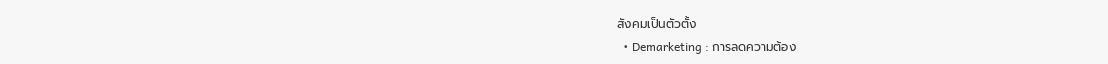สังคมเป็นตัวตั้ง
  • Demarketing : การลดความต้อง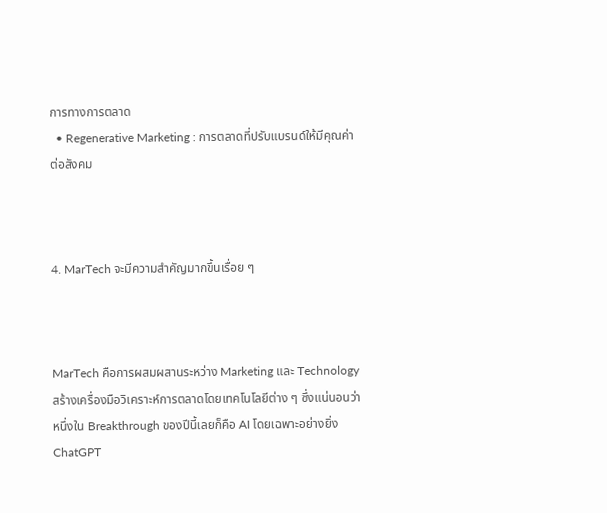การทางการตลาด
  • Regenerative Marketing : การตลาดที่ปรับแบรนด์ให้มีคุณค่าต่อสังคม



4. MarTech จะมีความสำคัญมากขึ้นเรื่อย ๆ



MarTech คือการผสมผสานระหว่าง Marketing และ Technology สร้างเครื่องมือวิเคราะห์การตลาดโดยเทคโนโลยีต่าง ๆ ซึ่งแน่นอนว่าหนึ่งใน Breakthrough ของปีนี้เลยก็คือ AI โดยเฉพาะอย่างยิ่ง ChatGPT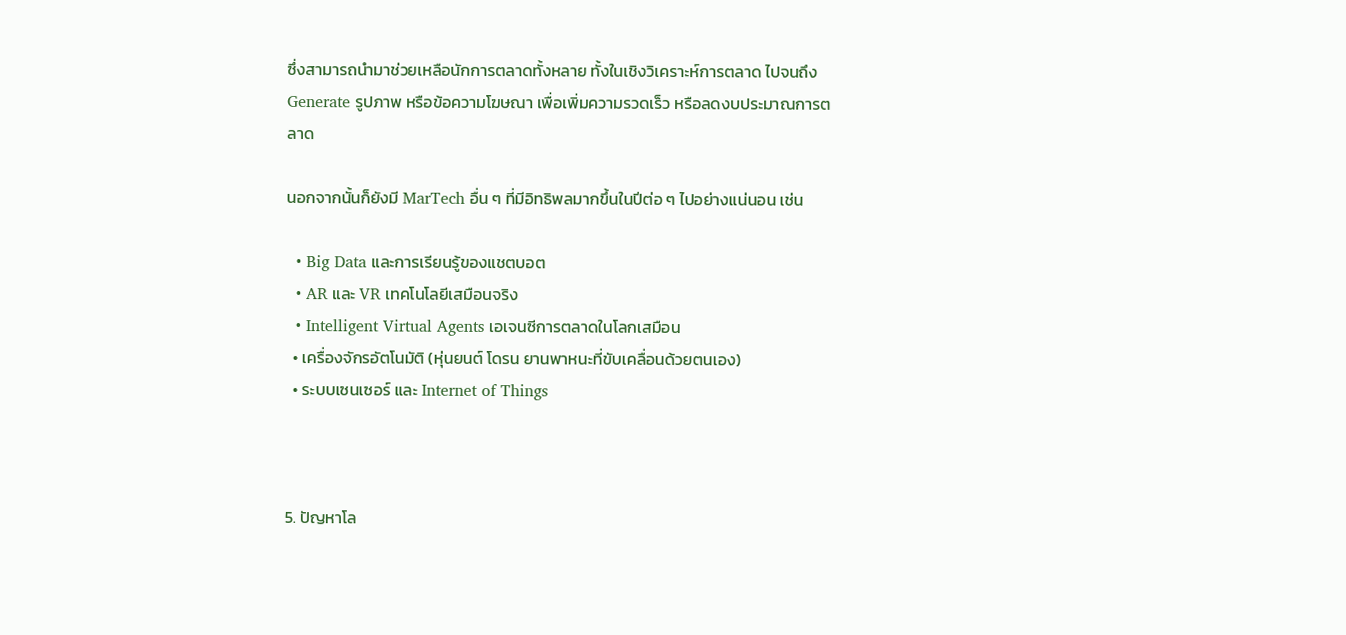ซึ่งสามารถนำมาช่วยเหลือนักการตลาดทั้งหลาย ทั้งในเชิงวิเคราะห์การตลาด ไปจนถึง Generate รูปภาพ หรือข้อความโฆษณา เพื่อเพิ่มความรวดเร็ว หรือลดงบประมาณการตลาด

นอกจากนั้นก็ยังมี MarTech อื่น ๆ ที่มีอิทธิพลมากขึ้นในปีต่อ ๆ ไปอย่างแน่นอน เช่น

  • Big Data และการเรียนรู้ของแชตบอต
  • AR และ VR เทคโนโลยีเสมือนจริง
  • Intelligent Virtual Agents เอเจนซีการตลาดในโลกเสมือน
  • เครื่องจักรอัตโนมัติ (หุ่นยนต์ โดรน ยานพาหนะที่ขับเคลื่อนด้วยตนเอง)
  • ระบบเซนเซอร์ และ Internet of Things



5. ปัญหาโล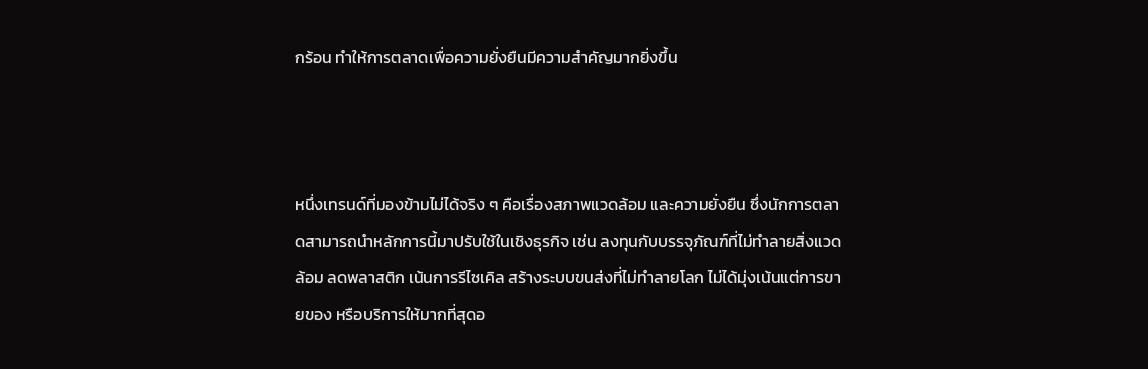กร้อน ทำให้การตลาดเพื่อความยั่งยืนมีความสำคัญมากยิ่งขึ้น



หนึ่งเทรนด์ที่มองข้ามไม่ได้จริง ๆ คือเรื่องสภาพแวดล้อม และความยั่งยืน ซึ่งนักการตลาดสามารถนำหลักการนี้มาปรับใช้ในเชิงธุรกิจ เช่น ลงทุนกับบรรจุภัณฑ์ที่ไม่ทำลายสิ่งแวดล้อม ลดพลาสติก เน้นการรีไซเคิล สร้างระบบขนส่งที่ไม่ทำลายโลก ไม่ได้มุ่งเน้นแต่การขายของ หรือบริการให้มากที่สุดอ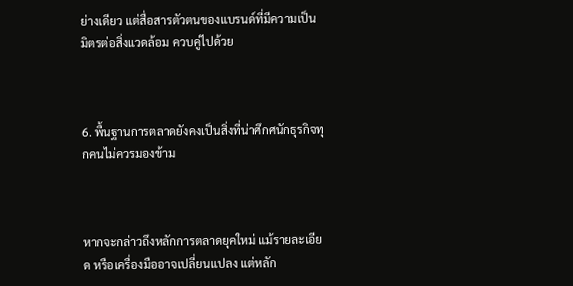ย่างเดียว แต่สื่อสารตัวตนของแบรนด์ที่มีความเป็นมิตรต่อสิ่งแวดล้อม ควบคู่ไปด้วย



6. พื้นฐานการตลาดยังคงเป็นสิ่งที่น่าศึกศนักธุรกิจทุกคนไม่ควรมองข้าม



หากจะกล่าวถึงหลักการตลาดยุคใหม่ แม้รายละเอียด หรือเครื่องมืออาจเปลี่ยนแปลง แต่หลัก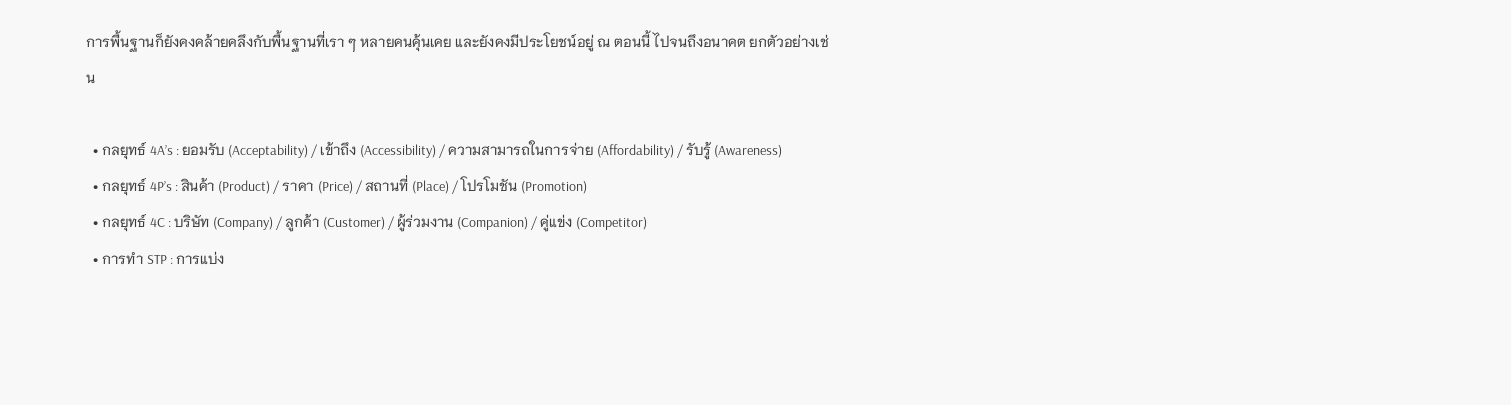การพื้นฐานก็ยังคงคล้ายคลึงกับพื้นฐานที่เรา ๆ หลายคนคุ้นเคย และยังคงมีประโยชน์อยู่ ณ ตอนนี้ ไปจนถึงอนาคต ยกตัวอย่างเช่น

  • กลยุทธ์ 4A’s : ยอมรับ (Acceptability) / เข้าถึง (Accessibility) / ความสามารถในการจ่าย (Affordability) / รับรู้ (Awareness)
  • กลยุทธ์ 4P’s : สินค้า (Product) / ราคา (Price) / สถานที่ (Place) / โปรโมชัน (Promotion)
  • กลยุทธ์ 4C : บริษัท (Company) / ลูกค้า (Customer) / ผู้ร่วมงาน (Companion) / คู่แข่ง (Competitor)
  • การทำ STP : การแบ่ง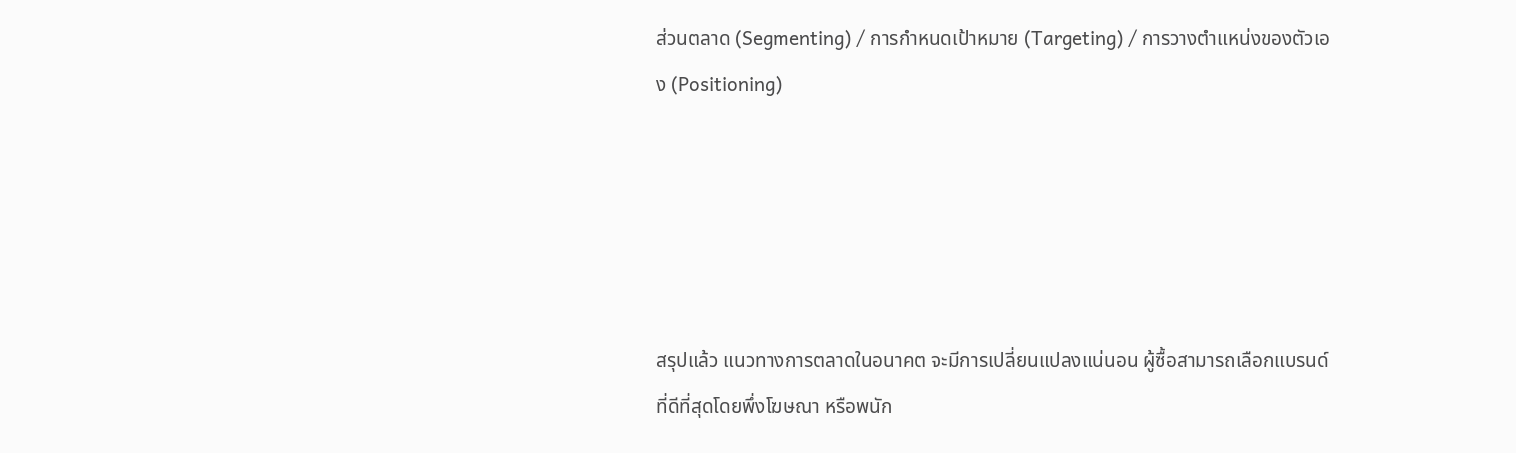ส่วนตลาด (Segmenting) / การกำหนดเป้าหมาย (Targeting) / การวางตำแหน่งของตัวเอง (Positioning)





สรุปแล้ว แนวทางการตลาดในอนาคต จะมีการเปลี่ยนแปลงแน่นอน ผู้ซื้อสามารถเลือกแบรนด์ที่ดีที่สุดโดยพึ่งโฆษณา หรือพนัก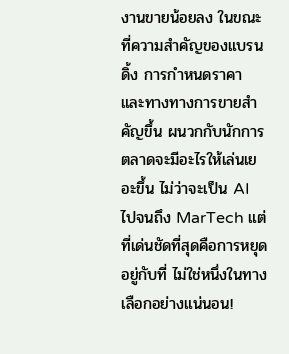งานขายน้อยลง ในขณะที่ความสำคัญของแบรนดิ้ง การกำหนดราคา และทางทางการขายสำคัญขึ้น ผนวกกับนักการตลาดจะมีอะไรให้เล่นเยอะขึ้น ไม่ว่าจะเป็น AI ไปจนถึง MarTech แต่ที่เด่นชัดที่สุดคือการหยุดอยู่กับที่ ไม่ใช่หนึ่งในทางเลือกอย่างแน่นอน!